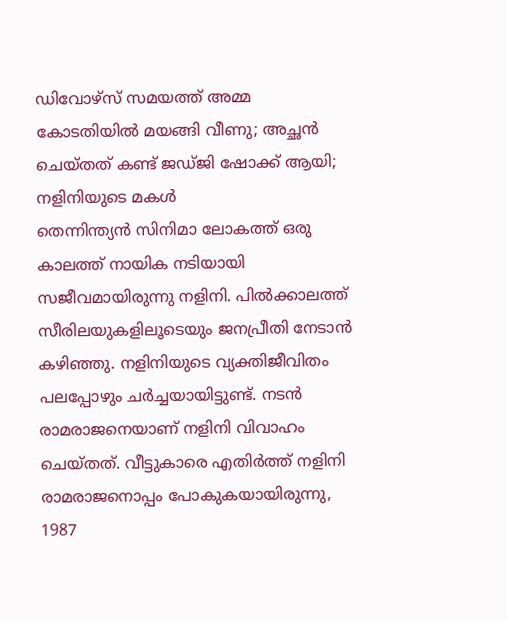ഡിവോഴ്സ് സമയത്ത് അമ്മ കോടതിയിൽ മയങ്ങി വീണു; അച്ഛൻ ചെയ്തത് കണ്ട് ജഡ്ജി ഷോക്ക് ആയി; നളിനിയുടെ മകൾ
തെന്നിന്ത്യൻ സിനിമാ ലോകത്ത് ഒരു കാലത്ത് നായിക നടിയായി സജീവമായിരുന്നു നളിനി. പിൽക്കാലത്ത് സീരിലയുകളിലൂടെയും ജനപ്രീതി നേടാൻ കഴിഞ്ഞു. നളിനിയുടെ വ്യക്തിജീവിതം പലപ്പോഴും ചർച്ചയായിട്ടുണ്ട്. നടൻ രാമരാജനെയാണ് നളിനി വിവാഹം ചെയ്തത്. വീട്ടുകാരെ എതിർത്ത് നളിനി രാമരാജനൊപ്പം പോകുകയായിരുന്നു, 1987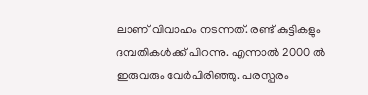ലാണ് വിവാഹം നടന്നത്. രണ്ട് കുട്ടികളും ദമ്പതികൾക്ക് പിറന്നു. എന്നാൽ 2000 ൽ ഇരുവരും വേർപിരിഞ്ഞു. പരസ്പരം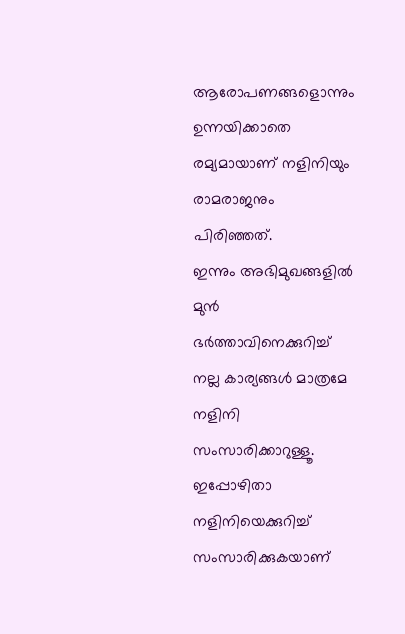ആരോപണങ്ങളൊന്നും ഉന്നയിക്കാതെ രമ്യമായാണ് നളിനിയും രാമരാജനും പിരിഞ്ഞത്.
ഇന്നും അഭിമുഖങ്ങളിൽ മുൻ ഭർത്താവിനെക്കുറിച്ച് നല്ല കാര്യങ്ങൾ മാത്രമേ നളിനി സംസാരിക്കാറുള്ളൂ. ഇപ്പോഴിതാ നളിനിയെക്കുറിച്ച് സംസാരിക്കുകയാണ്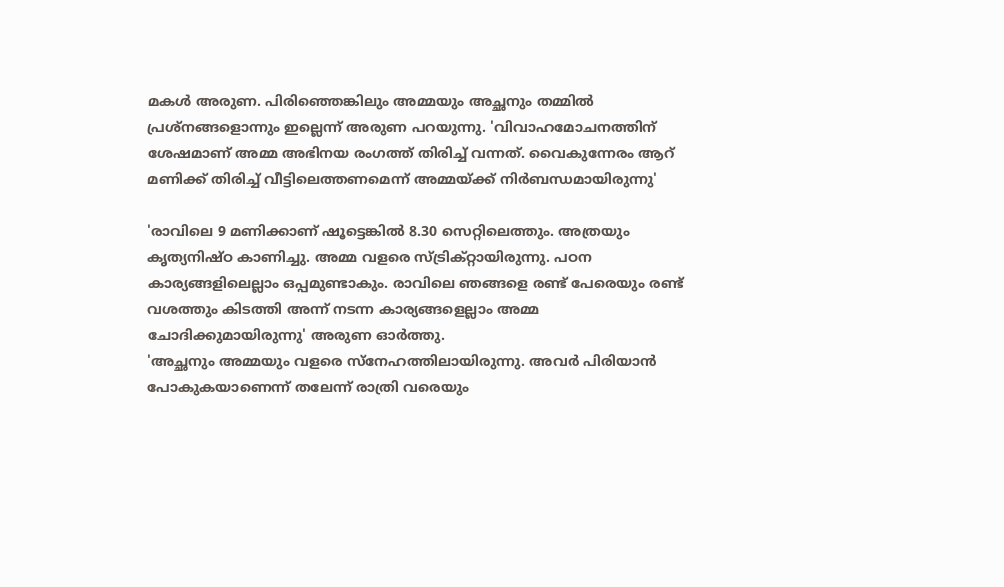മകൾ അരുണ. പിരിഞ്ഞെങ്കിലും അമ്മയും അച്ഛനും തമ്മിൽ പ്രശ്നങ്ങളൊന്നും ഇല്ലെന്ന് അരുണ പറയുന്നു. 'വിവാഹമോചനത്തിന് ശേഷമാണ് അമ്മ അഭിനയ രംഗത്ത് തിരിച്ച് വന്നത്. വൈകുന്നേരം ആറ് മണിക്ക് തിരിച്ച് വീട്ടിലെത്തണമെന്ന് അമ്മയ്ക്ക് നിർബന്ധമായിരുന്നു'

'രാവിലെ 9 മണിക്കാണ് ഷൂട്ടെങ്കിൽ 8.30 സെറ്റിലെത്തും. അത്രയും കൃത്യനിഷ്ഠ കാണിച്ചു. അമ്മ വളരെ സ്ട്രിക്റ്റായിരുന്നു. പഠന കാര്യങ്ങളിലെല്ലാം ഒപ്പമുണ്ടാകും. രാവിലെ ഞങ്ങളെ രണ്ട് പേരെയും രണ്ട് വശത്തും കിടത്തി അന്ന് നടന്ന കാര്യങ്ങളെല്ലാം അമ്മ ചോദിക്കുമായിരുന്നു' അരുണ ഓർത്തു.
'അച്ഛനും അമ്മയും വളരെ സ്നേഹത്തിലായിരുന്നു. അവർ പിരിയാൻ പോകുകയാണെന്ന് തലേന്ന് രാത്രി വരെയും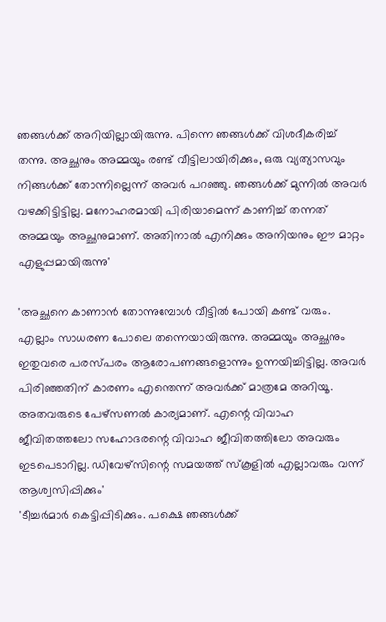ഞങ്ങൾക്ക് അറിയില്ലായിരുന്നു. പിന്നെ ഞങ്ങൾക്ക് വിശദീകരിച്ച് തന്നു. അച്ഛനും അമ്മയും രണ്ട് വീട്ടിലായിരിക്കും, ഒരു വ്യത്യാസവും നിങ്ങൾക്ക് തോന്നില്ലെന്ന് അവർ പറഞ്ഞു. ഞങ്ങൾക്ക് മുന്നിൽ അവർ വഴക്കിട്ടിട്ടില്ല. മനോഹരമായി പിരിയാമെന്ന് കാണിച്ച് തന്നത് അമ്മയും അച്ഛനുമാണ്. അതിനാൽ എനിക്കും അനിയനും ഈ മാറ്റം എളുപ്പമായിരുന്നു'

'അച്ഛനെ കാണാൻ തോന്നുമ്പോൾ വീട്ടിൽ പോയി കണ്ട് വരും. എല്ലാം സാധരണ പോലെ തന്നെയായിരുന്നു. അമ്മയും അച്ഛനും ഇതുവരെ പരസ്പരം ആരോപണങ്ങളൊന്നും ഉന്നയിച്ചിട്ടില്ല. അവർ പിരിഞ്ഞതിന് കാരണം എന്തെന്ന് അവർക്ക് മാത്രമേ അറിയൂ. അതവരുടെ പേഴ്സണൽ കാര്യമാണ്. എന്റെ വിവാഹ ജീവിതത്തലോ സഹോദരന്റെ വിവാഹ ജീവിതത്തിലോ അവരും ഇടപെടാറില്ല. ഡിവേഴ്സിന്റെ സമയത്ത് സ്കൂളിൽ എല്ലാവരും വന്ന് ആശ്വസിപ്പിക്കും'
'ടീച്ചർമാർ കെട്ടിപ്പിടിക്കും. പക്ഷെ ഞങ്ങൾക്ക്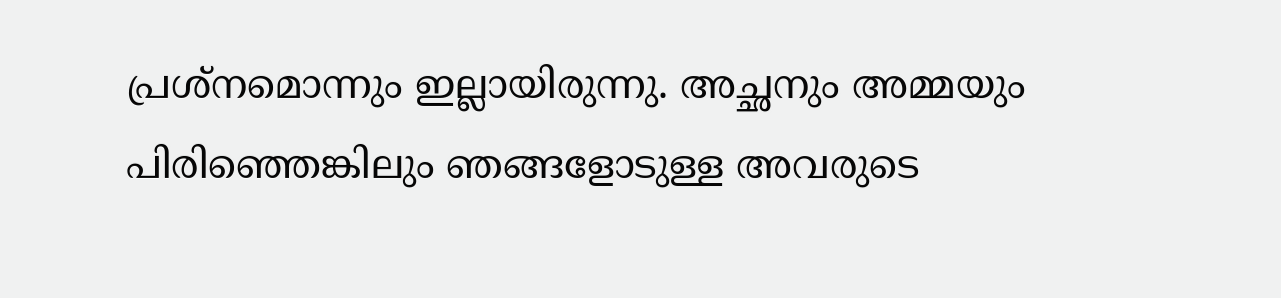പ്രശ്നമൊന്നും ഇല്ലായിരുന്നു. അച്ഛനും അമ്മയും പിരിഞ്ഞെങ്കിലും ഞങ്ങളോടുള്ള അവരുടെ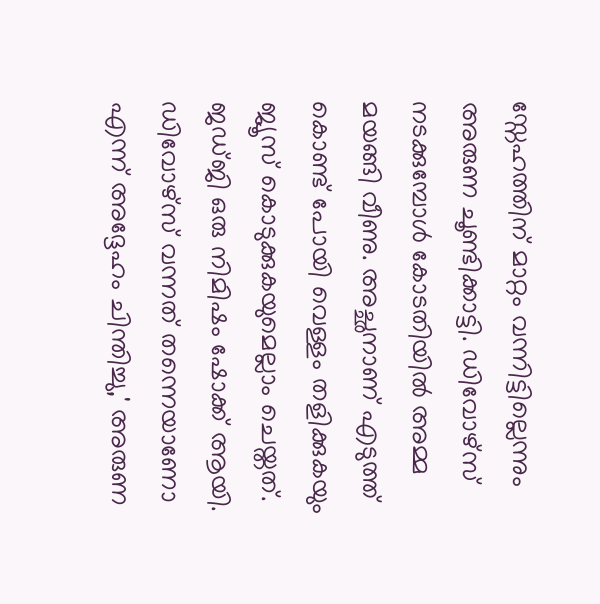സ്നേഹത്തിന് മാറ്റം വന്നിട്ടില്ലെന്നും അരുണ ചൂണ്ടിക്കാട്ടി. ഡിവോഴ്സ് നടക്കുമ്പോൾ കോടതിയിൽ അമ്മ മയങ്ങി വീണു. അച്ഛനാണ് എടുത്ത് കൊണ്ട് പോയി വെള്ളം തളിക്കുകയും ജ്യൂസ് കൊടുക്കുകയുമെല്ലാം ചെയ്തത്. ജഡ്ജി ഒരു നിമിഷം ഷോക്ക് ആയി. ഡിവോഴ്സ് വന്നത് തന്നെയാണോ എന്ന് അദ്ദേഹം ചിന്തിച്ചു,' അരുണ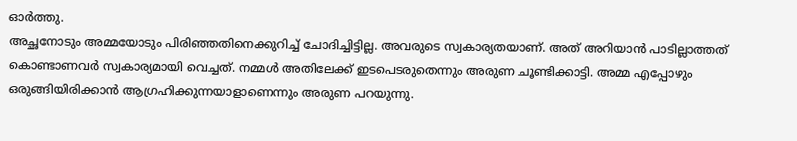ഓർത്തു.
അച്ഛനോടും അമ്മയോടും പിരിഞ്ഞതിനെക്കുറിച്ച് ചോദിച്ചിട്ടില്ല. അവരുടെ സ്വകാര്യതയാണ്. അത് അറിയാൻ പാടില്ലാത്തത് കൊണ്ടാണവർ സ്വകാര്യമായി വെച്ചത്. നമ്മൾ അതിലേക്ക് ഇടപെടരുതെന്നും അരുണ ചൂണ്ടിക്കാട്ടി. അമ്മ എപ്പോഴും ഒരുങ്ങിയിരിക്കാൻ ആഗ്രഹിക്കുന്നയാളാണെന്നും അരുണ പറയുന്നു.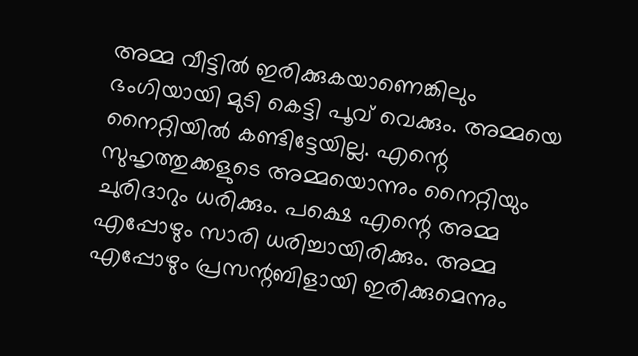അമ്മ വീട്ടിൽ ഇരിക്കുകയാണെങ്കിലും ഭംഗിയായി മുടി കെട്ടി പൂവ് വെക്കും. അമ്മയെ നൈറ്റിയിൽ കണ്ടിട്ടേയില്ല. എന്റെ സുഹൃത്തുക്കളുടെ അമ്മയൊന്നും നൈറ്റിയും ചുരിദാറും ധരിക്കും. പക്ഷെ എന്റെ അമ്മ എപ്പോഴും സാരി ധരിച്ചായിരിക്കും. അമ്മ എപ്പോഴും പ്രസന്റബിളായി ഇരിക്കുമെന്നും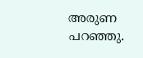അരുണ പറഞ്ഞു.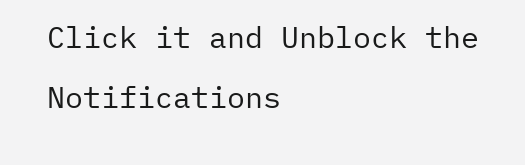Click it and Unblock the Notifications